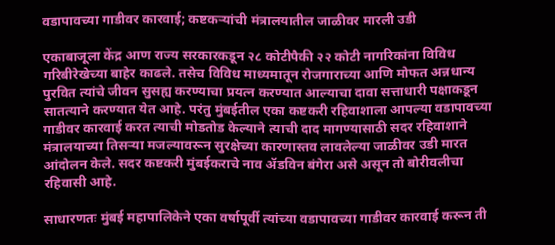वडापावच्या गाडीवर कारवाई; कष्टकऱ्यांची मंत्रालयातील जाळीवर मारली उडी

एकाबाजूला केंद्र आण राज्य सरकारकडून २८ कोटीपैकी २२ कोटी नागरिकांना विविध गरिबीरेखेच्या बाहेर काढले. तसेच विविध माध्यमातून रोजगाराच्या आणि मोफत अन्नधान्य पुरवित त्यांचे जीवन सुसह्य करण्याचा प्रयत्न करण्यात आल्याचा दावा सत्ताधारी पक्षाकडून सातत्याने करण्यात येत आहे. परंतु मुंबईतील एका कष्टकरी रहिवाशाला आपल्या वडापावच्या गाडीवर कारवाई करत त्याची मोडतोड केल्याने त्याची दाद मागण्यासाठी सदर रहिवाशाने मंत्रालयाच्या तिसऱ्या मजल्यावरून सुरक्षेच्या कारणास्तव लावलेल्या जाळीवर उडी मारत आंदोलन केले. सदर कष्टकरी मुंबईकराचे नाव ॲडविन बंगेरा असे असून तो बोरीवलीचा रहिवासी आहे.

साधारणतः मुंबई महापालिकेने एका वर्षापूर्वी त्यांच्या वडापावच्या गाडीवर कारवाई करून ती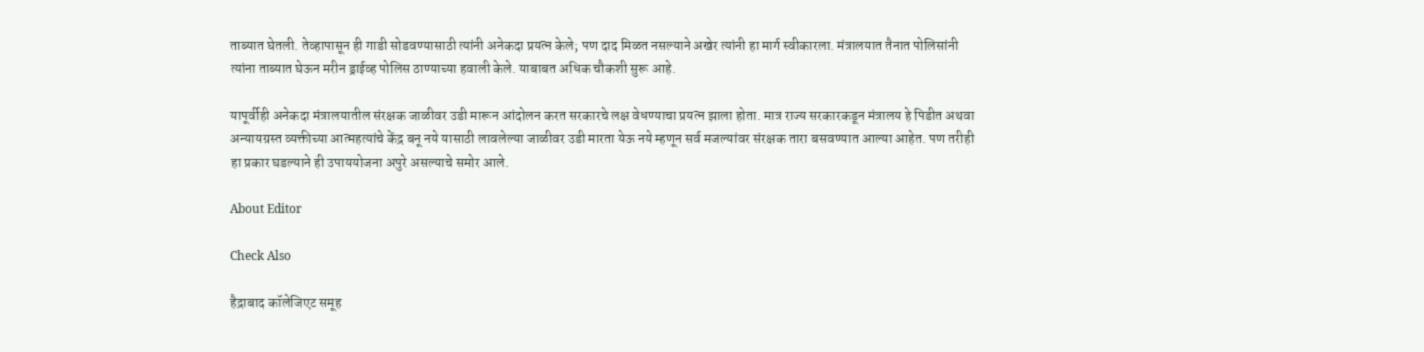ताब्यात घेतली. तेव्हापासून ही गाडी सोडवण्यासाठी त्यांनी अनेकदा प्रयत्न केले; पण दाद मिळत नसल्याने अखेर त्यांनी हा मार्ग स्वीकारला. मंत्रालयात तैनात पोलिसांनी त्यांना ताब्यात घेऊन मरीन ड्राईव्ह पोलिस ठाण्याच्या हवाली केले. याबाबत अधिक चौकशी सुरू आहे.

यापूर्वीही अनेकदा मंत्रालयातील संरक्षक जाळीवर उडी मारून आंदोलन करत सरकारचे लक्ष वेधण्याचा प्रयत्न झाला होता. मात्र राज्य सरकारकडून मंत्रालय हे पिडीत अथवा अन्यायग्रस्त व्यक्तीच्या आत्महत्यांचे केंद्र बनू नये यासाठी लावलेल्या जाळीवर उडी मारता येऊ नये म्हणून सर्व मजल्यांवर संरक्षक तारा बसवण्यात आल्या आहेत. पण तरीही हा प्रकार घडल्याने ही उपाययोजना अपुरे असल्याचे समोर आले.

About Editor

Check Also

हैद्राबाद कॉलेजिएट समूह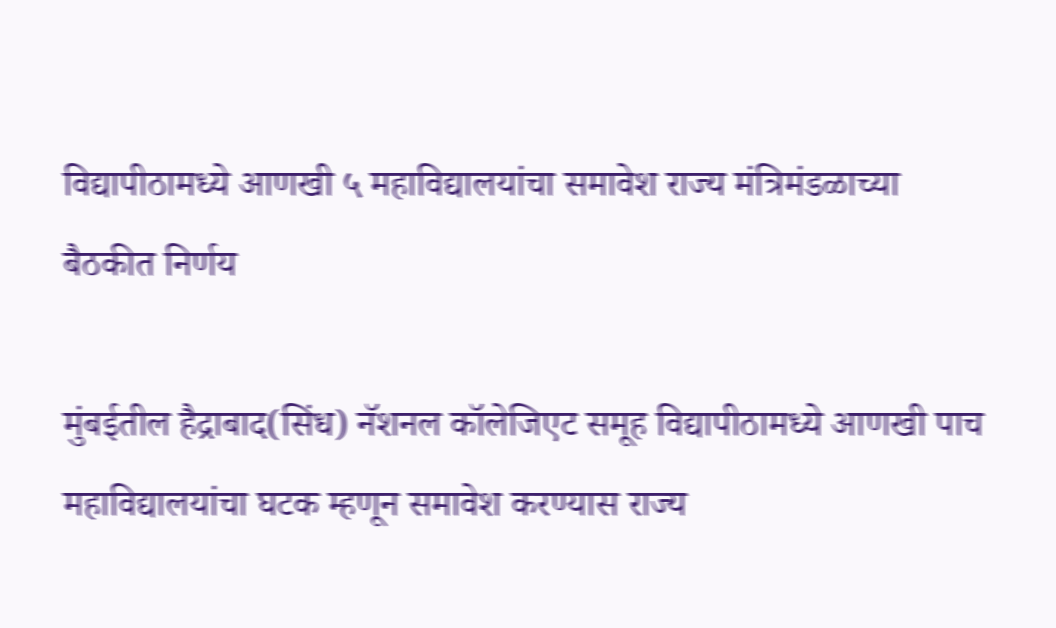विद्यापीठामध्ये आणखी ५ महाविद्यालयांचा समावेश राज्य मंत्रिमंडळाच्या बैठकीत निर्णय

मुंबईतील हैद्राबाद(सिंध) नॅशनल कॉलेजिएट समूह विद्यापीठामध्ये आणखी पाच महाविद्यालयांचा घटक म्हणून समावेश करण्यास राज्य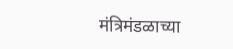मंत्रिमंडळाच्या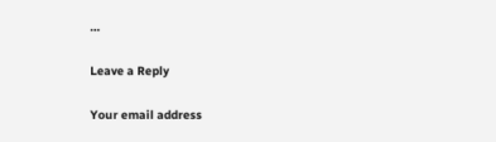…

Leave a Reply

Your email address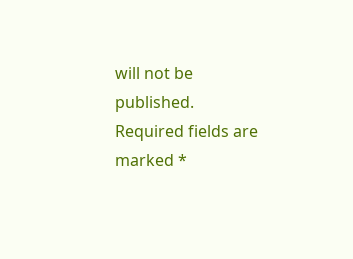will not be published. Required fields are marked *